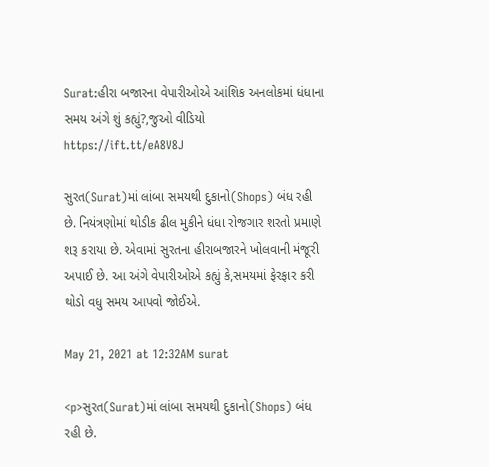Surat:હીરા બજારના વેપારીઓએ આંશિક અનલોકમાં ધંધાના સમય અંગે શું કહ્યું?,જુઓ વીડિયો https://ift.tt/eA8V8J

સુરત(Surat)માં લાંબા સમયથી દુકાનો(Shops) બંધ રહી છે. નિયંત્રણોમાં થોડીક ઢીલ મુકીને ધંધા રોજગાર શરતો પ્રમાણે શરૂ કરાયા છે. એવામાં સુરતના હીરાબજારને ખોલવાની મંજૂરી અપાઈ છે. આ અંગે વેપારીઓએ કહ્યું કે,સમયમાં ફેરફાર કરી થોડો વધુ સમય આપવો જોઈએ.

May 21, 2021 at 12:32AM surat

<p>સુરત(Surat)માં લાંબા સમયથી દુકાનો(Shops) બંધ રહી છે.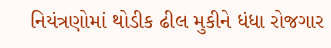નિયંત્રણોમાં થોડીક ઢીલ મુકીને ધંધા રોજગાર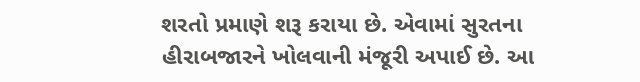શરતો પ્રમાણે શરૂ કરાયા છે. એવામાં સુરતના હીરાબજારને ખોલવાની મંજૂરી અપાઈ છે. આ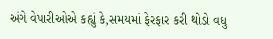અંગે વેપારીઓએ કહ્યું કે,સમયમાં ફેરફાર કરી થોડો વધુ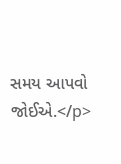સમય આપવો જોઈએ.</p>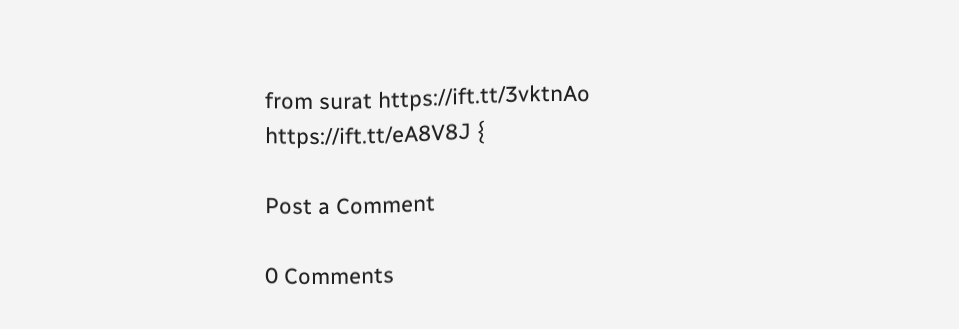from surat https://ift.tt/3vktnAo
https://ift.tt/eA8V8J {

Post a Comment

0 Comments